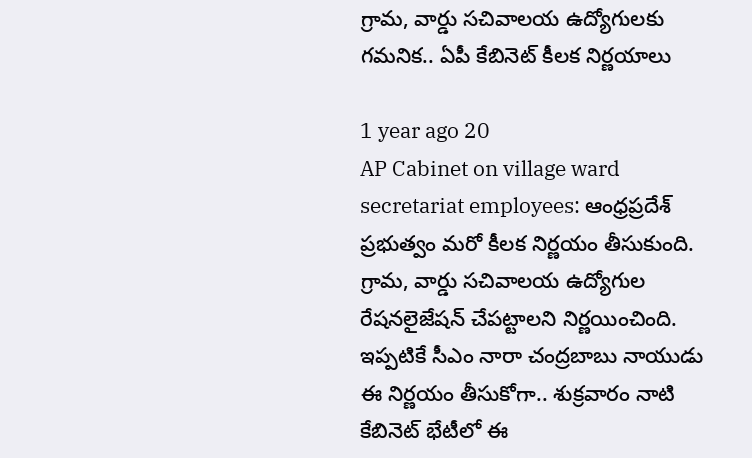గ్రామ, వార్డు సచివాలయ ఉద్యోగులకు గమనిక.. ఏపీ కేబినెట్ కీలక నిర్ణయాలు

1 year ago 20
AP Cabinet on village ward secretariat employees: ఆంధ్రప్రదేశ్ ప్రభుత్వం మరో కీలక నిర్ణయం తీసుకుంది. గ్రామ, వార్డు సచివాలయ ఉద్యోగుల రేషనలైజేషన్‌ చేపట్టాలని నిర్ణయించింది. ఇప్పటికే సీఎం నారా చంద్రబాబు నాయుడు ఈ నిర్ణయం తీసుకోగా.. శుక్రవారం నాటి కేబినెట్ భేటీలో ఈ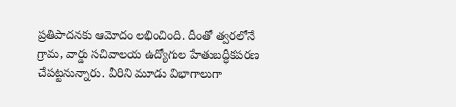ప్రతిపాదనకు ఆమోదం లభించింది. దీంతో త్వరలోనే గ్రామ, వార్డు సచివాలయ ఉద్యోగుల హేతుబద్ధీకపరణ చేపట్టనున్నారు. వీరిని మూడు విభాగాలుగా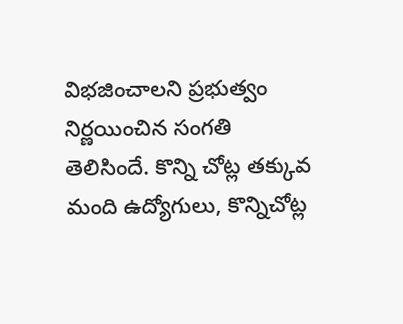విభజించాలని ప్రభుత్వం నిర్ణయించిన సంగతి తెలిసిందే. కొన్ని చోట్ల తక్కువ మంది ఉద్యోగులు, కొన్నిచోట్ల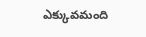ఎక్కువమంది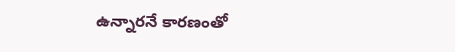ఉన్నారనే కారణంతో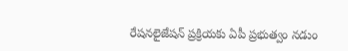రేషనలైజేషన్ ప్రక్రియకు ఏపీ ప్రభుత్వం నడుం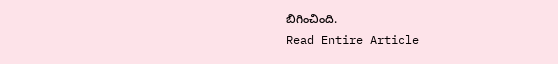బిగించింది.
Read Entire Article